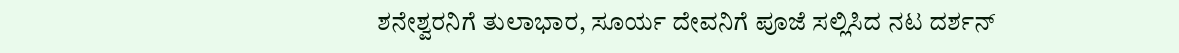ಶನೇಶ್ವರನಿಗೆ ತುಲಾಭಾರ, ಸೂರ್ಯ ದೇವನಿಗೆ ಪೂಜೆ ಸಲ್ಲಿಸಿದ ನಟ ದರ್ಶನ್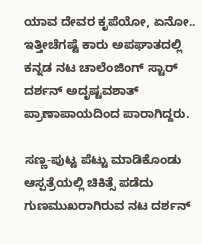ಯಾವ ದೇವರ ಕೃಪೆಯೋ, ಏನೋ.. ಇತ್ತೀಚೆಗಷ್ಟೆ ಕಾರು ಅಪಘಾತದಲ್ಲಿ ಕನ್ನಡ ನಟ ಚಾಲೆಂಜಿಂಗ್ ಸ್ಟಾರ್ ದರ್ಶನ್ ಅದೃಷ್ಟವಶಾತ್ ಪ್ರಾಣಾಪಾಯದಿಂದ ಪಾರಾಗಿದ್ದರು.

ಸಣ್ಣ-ಪುಟ್ಟ ಪೆಟ್ಟು ಮಾಡಿಕೊಂಡು ಆಸ್ಪತ್ರೆಯಲ್ಲಿ ಚಿಕಿತ್ಸೆ ಪಡೆದು ಗುಣಮುಖರಾಗಿರುವ ನಟ ದರ್ಶನ್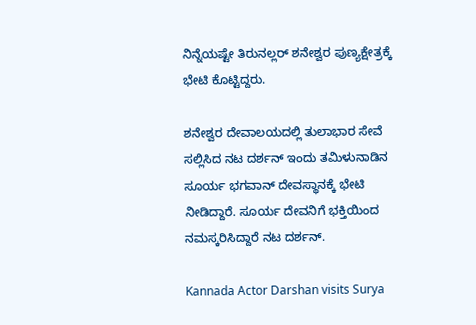ನಿನ್ನೆಯಷ್ಟೇ ತಿರುನಲ್ಲರ್ ಶನೇಶ್ವರ ಪುಣ್ಯಕ್ಷೇತ್ರಕ್ಕೆ ಭೇಟಿ ಕೊಟ್ಟಿದ್ದರು.

ಶನೇಶ್ವರ ದೇವಾಲಯದಲ್ಲಿ ತುಲಾಭಾರ ಸೇವೆ ಸಲ್ಲಿಸಿದ ನಟ ದರ್ಶನ್ ಇಂದು ತಮಿಳುನಾಡಿನ ಸೂರ್ಯ ಭಗವಾನ್ ದೇವಸ್ಥಾನಕ್ಕೆ ಭೇಟಿ ನೀಡಿದ್ದಾರೆ. ಸೂರ್ಯ ದೇವನಿಗೆ ಭಕ್ತಿಯಿಂದ ನಮಸ್ಕರಿಸಿದ್ದಾರೆ ನಟ ದರ್ಶನ್.

Kannada Actor Darshan visits Surya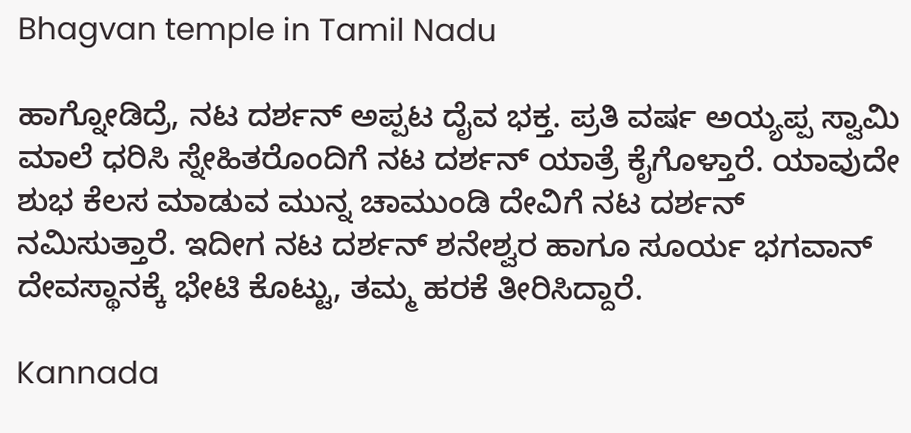Bhagvan temple in Tamil Nadu

ಹಾಗ್ನೋಡಿದ್ರೆ, ನಟ ದರ್ಶನ್ ಅಪ್ಪಟ ದೈವ ಭಕ್ತ. ಪ್ರತಿ ವರ್ಷ ಅಯ್ಯಪ್ಪ ಸ್ವಾಮಿ ಮಾಲೆ ಧರಿಸಿ ಸ್ನೇಹಿತರೊಂದಿಗೆ ನಟ ದರ್ಶನ್ ಯಾತ್ರೆ ಕೈಗೊಳ್ತಾರೆ. ಯಾವುದೇ ಶುಭ ಕೆಲಸ ಮಾಡುವ ಮುನ್ನ ಚಾಮುಂಡಿ ದೇವಿಗೆ ನಟ ದರ್ಶನ್ ನಮಿಸುತ್ತಾರೆ. ಇದೀಗ ನಟ ದರ್ಶನ್ ಶನೇಶ್ವರ ಹಾಗೂ ಸೂರ್ಯ ಭಗವಾನ್ ದೇವಸ್ಥಾನಕ್ಕೆ ಭೇಟಿ ಕೊಟ್ಟು, ತಮ್ಮ ಹರಕೆ ತೀರಿಸಿದ್ದಾರೆ.

Kannada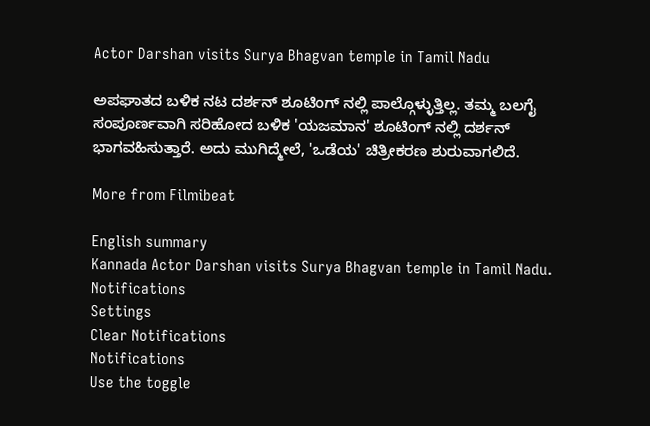Actor Darshan visits Surya Bhagvan temple in Tamil Nadu

ಅಪಘಾತದ ಬಳಿಕ ನಟ ದರ್ಶನ್ ಶೂಟಿಂಗ್ ನಲ್ಲಿ ಪಾಲ್ಗೊಳ್ಳುತ್ತಿಲ್ಲ. ತಮ್ಮ ಬಲಗೈ ಸಂಪೂರ್ಣವಾಗಿ ಸರಿಹೋದ ಬಳಿಕ 'ಯಜಮಾನ' ಶೂಟಿಂಗ್ ನಲ್ಲಿ ದರ್ಶನ್ ಭಾಗವಹಿಸುತ್ತಾರೆ. ಅದು ಮುಗಿದ್ಮೇಲೆ, 'ಒಡೆಯ' ಚಿತ್ರೀಕರಣ ಶುರುವಾಗಲಿದೆ.

More from Filmibeat

English summary
Kannada Actor Darshan visits Surya Bhagvan temple in Tamil Nadu.
Notifications
Settings
Clear Notifications
Notifications
Use the toggle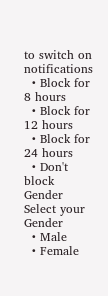to switch on notifications
  • Block for 8 hours
  • Block for 12 hours
  • Block for 24 hours
  • Don't block
Gender
Select your Gender
  • Male
  • Female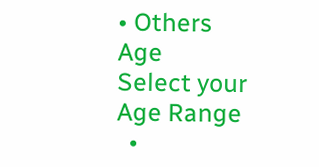• Others
Age
Select your Age Range
  •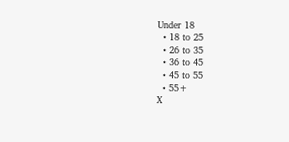Under 18
  • 18 to 25
  • 26 to 35
  • 36 to 45
  • 45 to 55
  • 55+
X